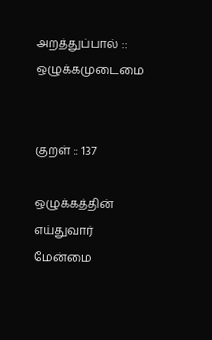அறத்துப்பால் :: ஒழுக்கமுடைமை


குறள் :: 137

ஒழுக்கத்தின் எய்துவார் மேன்மை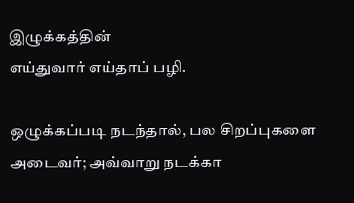இழுக்கத்தின்
எய்துவார் எய்தாப் பழி.

ஒழுக்கப்படி நடந்தால், பல சிறப்புகளை அடைவர்; அவ்வாறு நடக்கா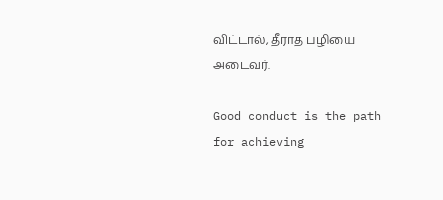விட்டால், தீராத பழியை அடைவர்.

Good conduct is the path for achieving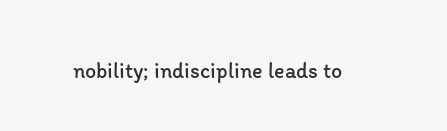nobility; indiscipline leads to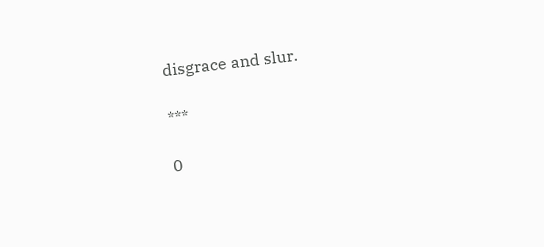disgrace and slur.

***

0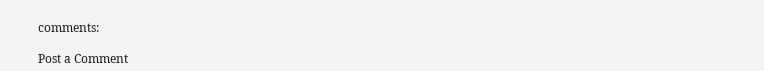comments:

Post a Comment